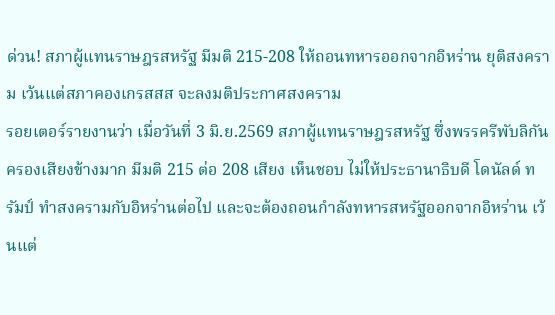ด่วน! สภาผู้แทนราษฎรสหรัฐ มีมติ 215-208 ให้ถอนทหารออกจากอิหร่าน ยุติสงคราม เว้นแต่สภาคองเกรสสส จะลงมติประกาศสงคราม
รอยเตอร์รายงานว่า เมื่อวันที่ 3 มิ.ย.2569 สภาผู้แทนราษฎรสหรัฐ ซึ่งพรรครีพับลิกัน ครองเสียงข้างมาก มีมติ 215 ต่อ 208 เสียง เห็นชอบ ไม่ให้ประธานาธิบดี โดนัลด์ ทรัมป์ ทำสงครามกับอิหร่านต่อไป และจะต้องถอนกำลังทหารสหรัฐออกจากอิหร่าน เว้นแต่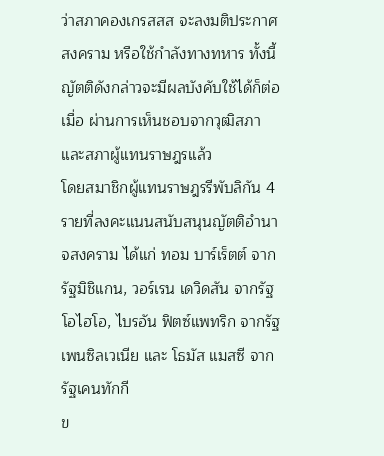ว่าสภาคองเกรสสส จะลงมติประกาศสงคราม หรือใช้กำลังทางทหาร ทั้งนี้ ญัตติดังกล่าวจะมีผลบังคับใช้ได้ก็ต่อเมื่อ ผ่านการเห็นชอบจากวุฒิสภาและสภาผู้แทนราษฎรแล้ว
โดยสมาชิกผู้แทนราษฎรรีพับลิกัน 4 รายที่ลงคะแนนสนับสนุนญัตติอำนาจสงคราม ได้แก่ ทอม บาร์เร็ตต์ จากรัฐมิชิแกน, วอร์เรน เดวิดสัน จากรัฐโอไฮโอ, ไบรอัน ฟิตซ์แพทริก จากรัฐเพนซิลเวเนีย และ โธมัส แมสซี จากรัฐเคนทักกี
ข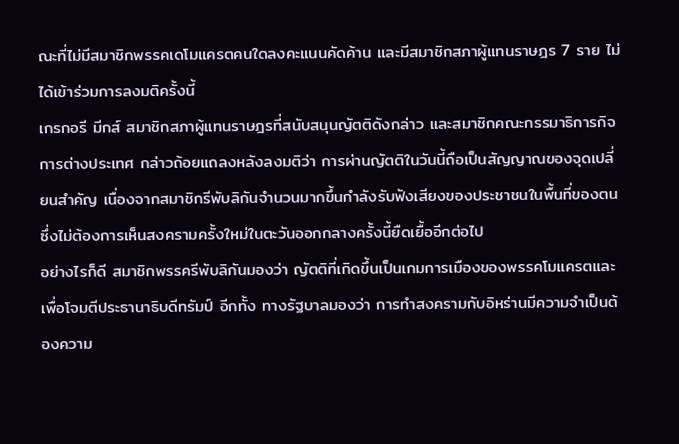ณะที่ไม่มีสมาชิกพรรคเดโมแครตคนใดลงคะแนนคัดค้าน และมีสมาชิกสภาผู้แทนราษฎร 7 ราย ไม่ได้เข้าร่วมการลงมติครั้งนี้
เกรกอรี มีกส์ สมาชิกสภาผู้แทนราษฎรที่สนับสนุนญัตติดังกล่าว และสมาชิกคณะกรรมาธิการกิจการต่างประเทศ กล่าวถ้อยแถลงหลังลงมติว่า การผ่านญัตติในวันนี้ถือเป็นสัญญาณของจุดเปลี่ยนสำคัญ เนื่องจากสมาชิกรีพับลิกันจำนวนมากขึ้นกำลังรับฟังเสียงของประชาชนในพื้นที่ของตน ซึ่งไม่ต้องการเห็นสงครามครั้งใหม่ในตะวันออกกลางครั้งนี้ยืดเยื้ออีกต่อไป
อย่างไรก็ดี สมาชิกพรรครีพับลิกันมองว่า ญัตติที่เกิดขึ้นเป็นเกมการเมืองของพรรคโมแครตและเพื่อโจมตีประธานาธิบดีทรัมป์ อีกทั้ง ทางรัฐบาลมองว่า การทำสงครามกับอิหร่านมีความจำเป็นต้องความ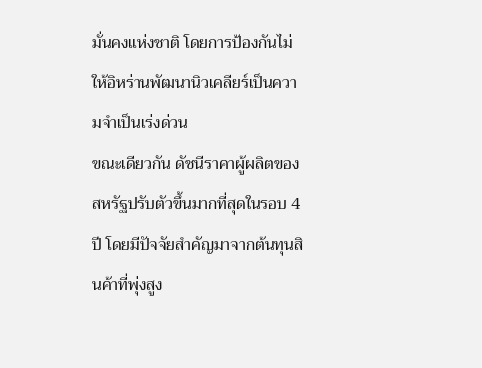มั่นคงแห่งชาติ โดยการป้องกันไม่ให้อิหร่านพัฒนานิวเคลียร์เป็นความจำเป็นเร่งด่วน
ขณะเดียวกัน ดัชนีราคาผู้ผลิตของสหรัฐปรับตัวขึ้นมากที่สุดในรอบ 4 ปี โดยมีปัจจัยสำคัญมาจากต้นทุนสินค้าที่พุ่งสูง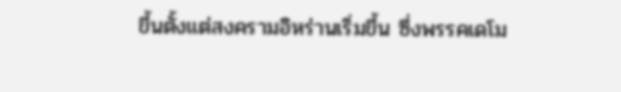ขึ้นตั้งแต่สงครามอิหร่านเริ่มขึ้น ซึ่งพรรคเดโม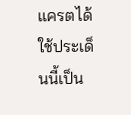แครตได้ใช้ประเด็นนี้เป็น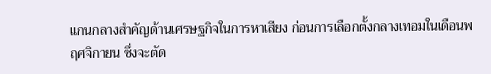แกนกลางสำคัญด้านเศรษฐกิจในการหาเสียง ก่อนการเลือกตั้งกลางเทอมในเดือนพฤศจิกายน ซึ่งจะตัด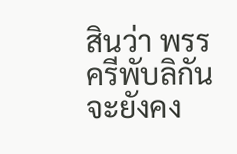สินว่า พรรครีพับลิกันจะยังคง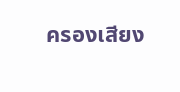ครองเสียง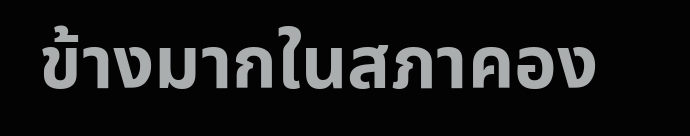ข้างมากในสภาคอง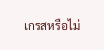เกรสหรือไม่